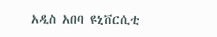አዲስ አበባ ዩኒቨርሲቲ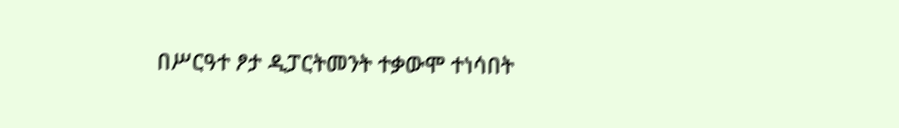በሥርዓተ ፆታ ዲፓርትመንት ተቃውሞ ተነሳበት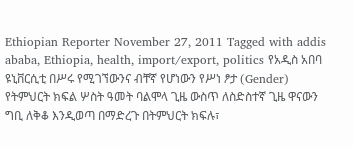Ethiopian Reporter November 27, 2011 Tagged with addis ababa, Ethiopia, health, import/export, politics የአዲስ አበባ ዩኒቨርሲቲ በሥሩ የሚገኘውንና ብቸኛ የሆነውን የሥነ ፆታ (Gender) የትምህርት ክፍል ሦስት ዓመት ባልሞላ ጊዜ ውስጥ ለስድስተኛ ጊዜ ዋናውን ግቢ ለቅቆ እንዲወጣ በማድረጉ በትምህርት ክፍሉ፣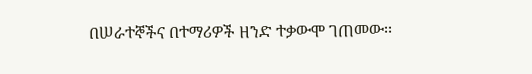በሠራተኞችና በተማሪዎች ዘንድ ተቃውሞ ገጠመው፡፡